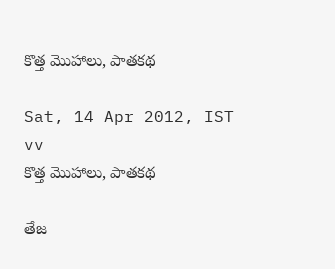కొత్త మొహాలు, పాతకథ

Sat, 14 Apr 2012, IST    vv
కొత్త మొహాలు, పాతకథ

తేజ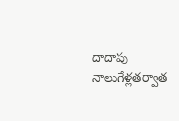దాదాపు నాలుగేళ్లతర్వాత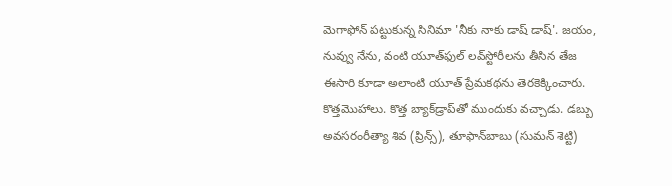మెగాఫోన్‌ పట్టుకున్న సినిమా 'నీకు నాకు డాష్‌ డాష్‌'. జయం, నువ్వు నేను, వంటి యూత్‌ఫుల్‌ లవ్‌స్టోరీలను తీసిన తేజ ఈసారి కూడా అలాంటి యూత్‌ ప్రేమకథను తెరకెక్కించారు. కొత్తమొహాలు. కొత్త బ్యాక్‌డ్రాప్‌తో ముందుకు వచ్చాడు. డబ్బు అవసరంరీత్యా శివ (ప్రిన్స్‌), తూఫాన్‌బాబు (సుమన్‌ శెట్టి)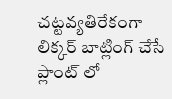చట్టవ్యతిరేకంగా లిక్కర్‌ బాట్లింగ్‌ చేసే ప్లాంట్‌ లో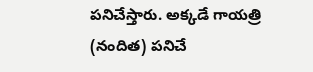పనిచేస్తారు. అక్కడే గాయత్రి (నందిత) పనిచే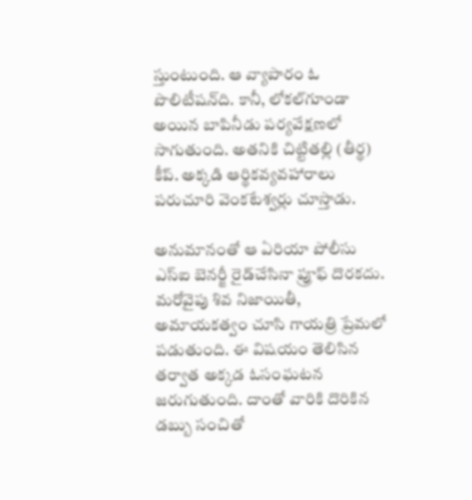స్తుంటుంది. ఆ వ్యాపారం ఓ పొలిటీషన్‌ది. కానీ, లోకల్‌గూండా అయిన బాపినీడు పర్యవేక్షణలో సాగుతుంది. అతనికి చిట్టితల్లి (తీర్థ) కీప్‌. అక్కడి ఆర్థికవ్యవహారాలు పరుచూరి వెంకటేశ్వర్లు చూస్తాడు.

అనుమానంతో ఆ ఏరియా పోలీసు ఎస్‌ఐ బెనర్జీ రైడ్‌చేసినా ప్రూఫ్‌ దొరకదు. మరోవైపు శివ నిజాయితీ, అమాయకత్వం చూసి గాయత్రి ప్రేమలో పడుతుంది. ఈ విషయం తెలిసిన తర్వాత అక్కడ ఓసంఘటన జరుగుతుంది. దాంతో వారికి దొరికిన డబ్బు సంచితో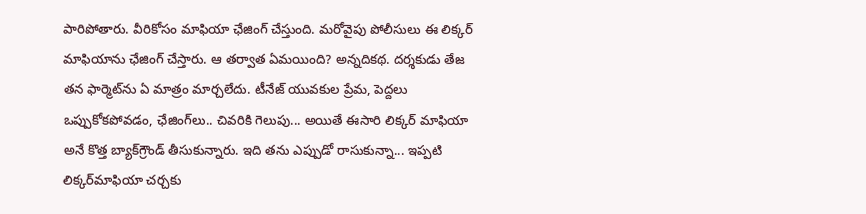పారిపోతారు. వీరికోసం మాఫియా ఛేజింగ్‌ చేస్తుంది. మరోవైపు పోలీసులు ఈ లిక్కర్‌ మాఫియాను ఛేజింగ్‌ చేస్తారు. ఆ తర్వాత ఏమయింది? అన్నదికథ. దర్శకుడు తేజ తన ఫార్మెట్‌ను ఏ మాత్రం మార్చలేదు. టీనేజ్‌ యువకుల ప్రేమ, పెద్దలు ఒప్పుకోకపోవడం, ఛేజింగ్‌లు.. చివరికి గెలుపు... అయితే ఈసారి లిక్కర్‌ మాఫియా అనే కొత్త బ్యాక్‌గ్రౌండ్‌ తీసుకున్నారు. ఇది తను ఎప్పుడో రాసుకున్నా... ఇప్పటి లిక్కర్‌మాఫియా చర్చకు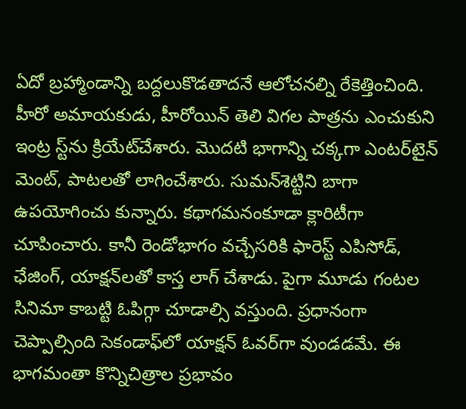ఏదో బ్రహ్మాండాన్ని బద్దలుకొడతాదనే ఆలోచనల్ని రేకెత్తించింది. హీరో అమాయకుడు, హీరోయిన్‌ తెలి విగల పాత్రను ఎంచుకుని ఇంట్ర స్ట్‌ను క్రియేట్‌చేశారు. మొదటి భాగాన్ని చక్కగా ఎంటర్‌టైన్‌ మెంట్‌, పాటలతో లాగించేశారు. సుమన్‌శెట్టిని బాగా ఉపయోగించు కున్నారు. కథాగమనంకూడా క్లారిటీగా చూపించారు. కానీ రెండోభాగం వచ్చేసరికి ఫారెస్ట్‌ ఎపిసోడ్‌, ఛేజింగ్‌, యాక్షన్‌లతో కాస్త లాగ్‌ చేశాడు. పైగా మూడు గంటల సినిమా కాబట్టి ఓపిగ్గా చూడాల్సి వస్తుంది. ప్రధానంగా చెప్పాల్సింది సెకండాఫ్‌లో యాక్షన్‌ ఓవర్‌గా వుండడమే. ఈ భాగమంతా కొన్నిచిత్రాల ప్రభావం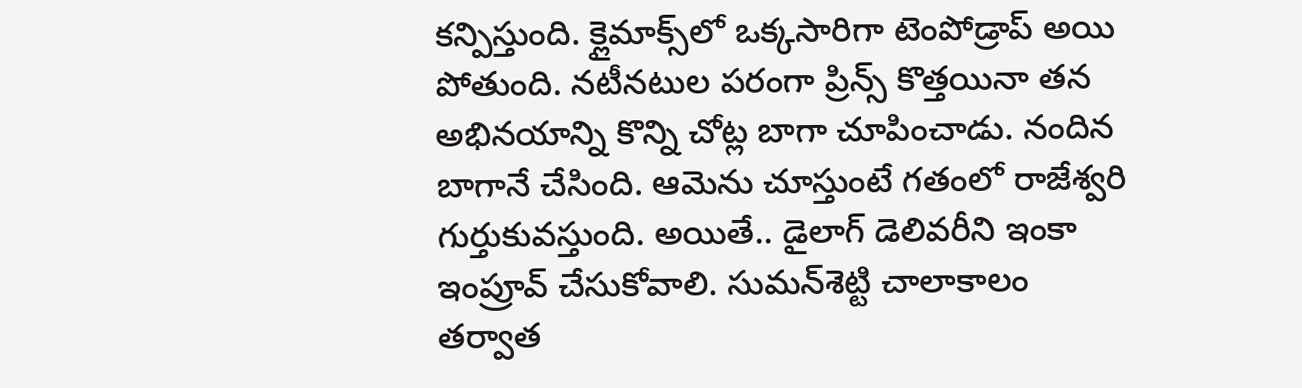కన్పిస్తుంది. క్లైమాక్స్‌లో ఒక్కసారిగా టెంపోడ్రాప్‌ అయి పోతుంది. నటీనటుల పరంగా ప్రిన్స్‌ కొత్తయినా తన అభినయాన్ని కొన్ని చోట్ల బాగా చూపించాడు. నందిన బాగానే చేసింది. ఆమెను చూస్తుంటే గతంలో రాజేశ్వరి గుర్తుకువస్తుంది. అయితే.. డైలాగ్‌ డెలివరీని ఇంకా ఇంప్రూవ్‌ చేసుకోవాలి. సుమన్‌శెట్టి చాలాకాలం తర్వాత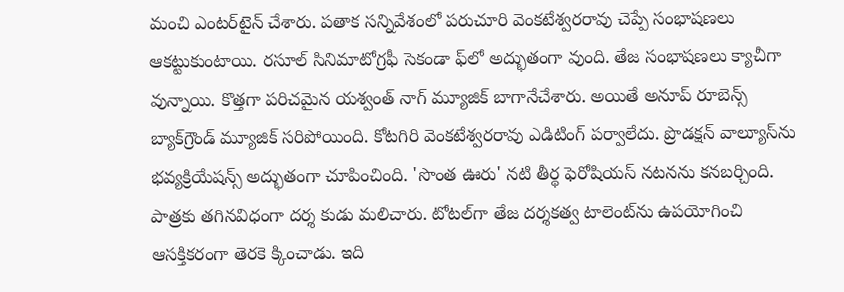మంచి ఎంటర్‌టైన్‌ చేశారు. పతాక సన్నివేశంలో పరుచూరి వెంకటేశ్వరరావు చెప్పే సంభాషణలు ఆకట్టుకుంటాయి. రసూల్‌ సినిమాటోగ్రఫీ సెకండా ఫ్‌లో అద్భుతంగా వుంది. తేజ సంభాషణలు క్యాచీగా వున్నాయి. కొత్తగా పరిచమైన యశ్వంత్‌ నాగ్‌ మ్యూజిక్‌ బాగానేచేశారు. అయితే అనూప్‌ రూబెన్స్‌ బ్యాక్‌గ్రౌండ్‌ మ్యూజిక్‌ సరిపోయింది. కోటగిరి వెంకటేశ్వరరావు ఎడిటింగ్‌ పర్వాలేదు. ప్రొడక్షన్‌ వాల్యూస్‌ను భవ్యక్రియేషన్స్‌ అద్భుతంగా చూపించింది. 'సొంత ఊరు' నటి తీర్థ ఫెరోషియస్‌ నటనను కనబర్చింది. పాత్రకు తగినవిధంగా దర్శ కుడు మలిచారు. టోటల్‌గా తేజ దర్శకత్వ టాలెంట్‌ను ఉపయోగించి ఆసక్తికరంగా తెరకె క్కించాడు. ఇది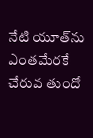నేటి యూత్‌ను ఎంతమేరకే చేరువ తుందో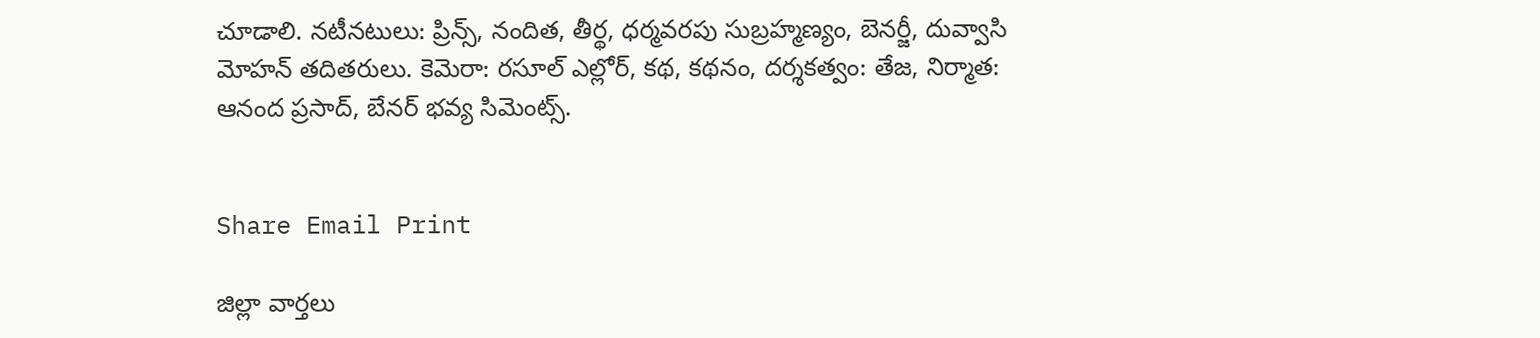చూడాలి. నటీనటులు: ప్రిన్స్‌, నందిత, తీర్థ, ధర్మవరపు సుబ్రహ్మణ్యం, బెనర్జీ, దువ్వాసి మోహన్‌ తదితరులు. కెమెరా: రసూల్‌ ఎల్లోర్‌, కథ, కథనం, దర్శకత్వం: తేజ, నిర్మాత: ఆనంద ప్రసాద్‌, బేనర్‌ భవ్య సిమెంట్స్‌.


Share Email Print

జిల్లా వార్తలు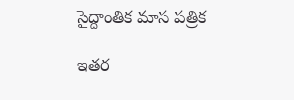సైద్దాంతిక మాస పత్రిక

ఇతర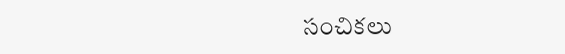సంచికలు